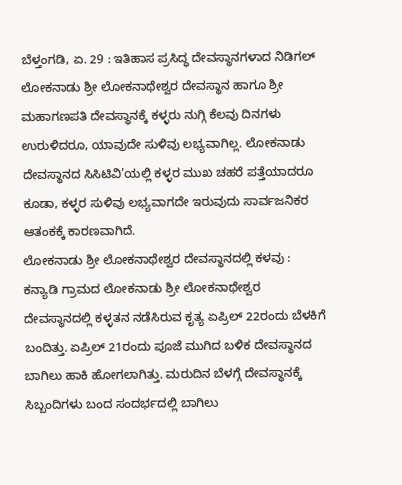ಬೆಳ್ತಂಗಡಿ, ಏ. 29 : ಇತಿಹಾಸ ಪ್ರಸಿದ್ಧ ದೇವಸ್ಥಾನಗಳಾದ ನಿಡಿಗಲ್ ಲೋಕನಾಡು ಶ್ರೀ ಲೋಕನಾಥೇಶ್ವರ ದೇವಸ್ಥಾನ ಹಾಗೂ ಶ್ರೀ ಮಹಾಗಣಪತಿ ದೇವಸ್ಥಾನಕ್ಕೆ ಕಳ್ಳರು ನುಗ್ಗಿ ಕೆಲವು ದಿನಗಳು ಉರುಳಿದರೂ, ಯಾವುದೇ ಸುಳಿವು ಲಭ್ಯವಾಗಿಲ್ಲ. ಲೋಕನಾಡು ದೇವಸ್ಥಾನದ ಸಿಸಿಟಿವಿ’ಯಲ್ಲಿ ಕಳ್ಳರ ಮುಖ ಚಹರೆ ಪತ್ತೆಯಾದರೂ ಕೂಡಾ, ಕಳ್ಳರ ಸುಳಿವು ಲಭ್ಯವಾಗದೇ ಇರುವುದು ಸಾರ್ವಜನಿಕರ ಆತಂಕಕ್ಕೆ ಕಾರಣವಾಗಿದೆ.
ಲೋಕನಾಡು ಶ್ರೀ ಲೋಕನಾಥೇಶ್ವರ ದೇವಸ್ಥಾನದಲ್ಲಿ ಕಳವು :
ಕನ್ಯಾಡಿ ಗ್ರಾಮದ ಲೋಕನಾಡು ಶ್ರೀ ಲೋಕನಾಥೇಶ್ವರ ದೇವಸ್ಥಾನದಲ್ಲಿ ಕಳ್ಳತನ ನಡೆಸಿರುವ ಕೃತ್ಯ ಏಪ್ರಿಲ್ 22ರಂದು ಬೆಳಕಿಗೆ ಬಂದಿತ್ತು. ಏಪ್ರಿಲ್ 21ರಂದು ಪೂಜೆ ಮುಗಿದ ಬಳಿಕ ದೇವಸ್ಥಾನದ ಬಾಗಿಲು ಹಾಕಿ ಹೋಗಲಾಗಿತ್ತು. ಮರುದಿನ ಬೆಳಗ್ಗೆ ದೇವಸ್ಥಾನಕ್ಕೆ ಸಿಬ್ಬಂದಿಗಳು ಬಂದ ಸಂದರ್ಭದಲ್ಲಿ ಬಾಗಿಲು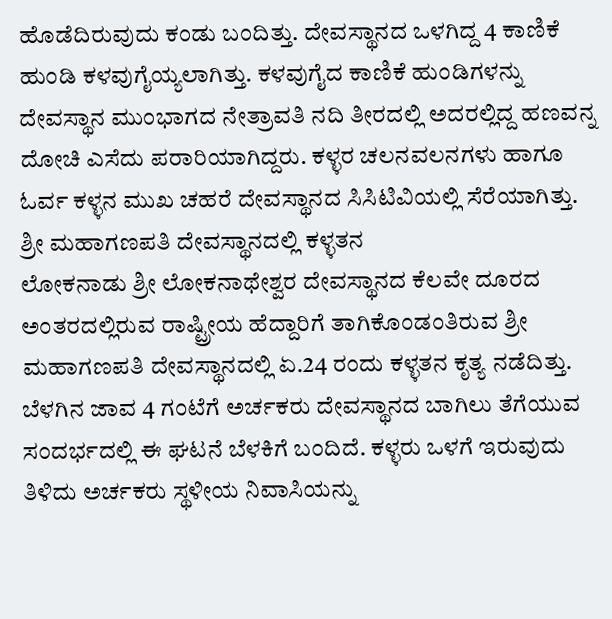ಹೊಡೆದಿರುವುದು ಕಂಡು ಬಂದಿತ್ತು. ದೇವಸ್ಥಾನದ ಒಳಗಿದ್ದ 4 ಕಾಣಿಕೆ ಹುಂಡಿ ಕಳವುಗೈಯ್ಯಲಾಗಿತ್ತು. ಕಳವುಗೈದ ಕಾಣಿಕೆ ಹುಂಡಿಗಳನ್ನು ದೇವಸ್ಥಾನ ಮುಂಭಾಗದ ನೇತ್ರಾವತಿ ನದಿ ತೀರದಲ್ಲಿ ಅದರಲ್ಲಿದ್ದ ಹಣವನ್ನ ದೋಚಿ ಎಸೆದು ಪರಾರಿಯಾಗಿದ್ದರು. ಕಳ್ಳರ ಚಲನವಲನಗಳು ಹಾಗೂ ಓರ್ವ ಕಳ್ಳನ ಮುಖ ಚಹರೆ ದೇವಸ್ಥಾನದ ಸಿಸಿಟಿವಿಯಲ್ಲಿ ಸೆರೆಯಾಗಿತ್ತು.
ಶ್ರೀ ಮಹಾಗಣಪತಿ ದೇವಸ್ಥಾನದಲ್ಲಿ ಕಳ್ಳತನ
ಲೋಕನಾಡು ಶ್ರೀ ಲೋಕನಾಥೇಶ್ವರ ದೇವಸ್ಥಾನದ ಕೆಲವೇ ದೂರದ ಅಂತರದಲ್ಲಿರುವ ರಾಷ್ಟ್ರೀಯ ಹೆದ್ದಾರಿಗೆ ತಾಗಿಕೊಂಡಂತಿರುವ ಶ್ರೀ ಮಹಾಗಣಪತಿ ದೇವಸ್ಥಾನದಲ್ಲಿ ಏ.24 ರಂದು ಕಳ್ಳತನ ಕೃತ್ಯ ನಡೆದಿತ್ತು. ಬೆಳಗಿನ ಜಾವ 4 ಗಂಟೆಗೆ ಅರ್ಚಕರು ದೇವಸ್ಥಾನದ ಬಾಗಿಲು ತೆಗೆಯುವ ಸಂದರ್ಭದಲ್ಲಿ ಈ ಘಟನೆ ಬೆಳಕಿಗೆ ಬಂದಿದೆ. ಕಳ್ಳರು ಒಳಗೆ ಇರುವುದು ತಿಳಿದು ಅರ್ಚಕರು ಸ್ಥಳೀಯ ನಿವಾಸಿಯನ್ನು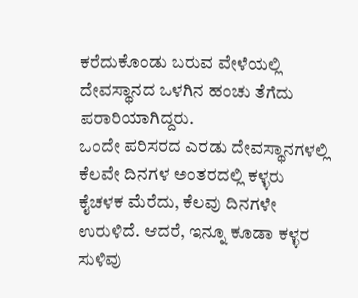ಕರೆದುಕೊಂಡು ಬರುವ ವೇಳೆಯಲ್ಲಿ ದೇವಸ್ಥಾನದ ಒಳಗಿನ ಹಂಚು ತೆಗೆದು ಪರಾರಿಯಾಗಿದ್ದರು.
ಒಂದೇ ಪರಿಸರದ ಎರಡು ದೇವಸ್ಥಾನಗಳಲ್ಲಿ ಕೆಲವೇ ದಿನಗಳ ಅಂತರದಲ್ಲಿ ಕಳ್ಳರು ಕೈಚಳಕ ಮೆರೆದು, ಕೆಲವು ದಿನಗಳೇ ಉರುಳಿದೆ. ಆದರೆ, ಇನ್ನೂ ಕೂಡಾ ಕಳ್ಳರ ಸುಳಿವು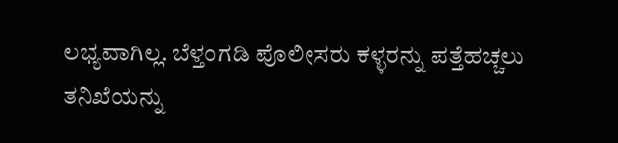ಲಭ್ಯವಾಗಿಲ್ಲ. ಬೆಳ್ತಂಗಡಿ ಪೊಲೀಸರು ಕಳ್ಳರನ್ನು ಪತ್ತೆಹಚ್ಚಲು ತನಿಖೆಯನ್ನು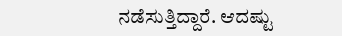ನಡೆಸುತ್ತಿದ್ದಾರೆ. ಆದಷ್ಟು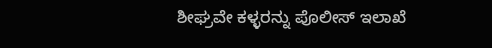ಶೀಘ್ರವೇ ಕಳ್ಳರನ್ನು ಪೊಲೀಸ್ ಇಲಾಖೆ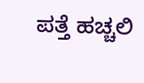ಪತ್ತೆ ಹಚ್ಚಲಿ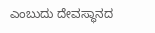ಎಂಬುದು ದೇವಸ್ಥಾನದ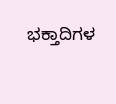ಭಕ್ತಾದಿಗಳ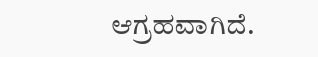ಆಗ್ರಹವಾಗಿದೆ.